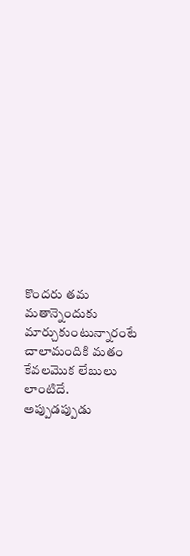కొందరు తమ మతాన్నెందుకు మార్చుకుంటున్నారంటే
చాలామందికి మతం కేవలమొక లేబులు లాంటిదే. అప్పుడప్పుడు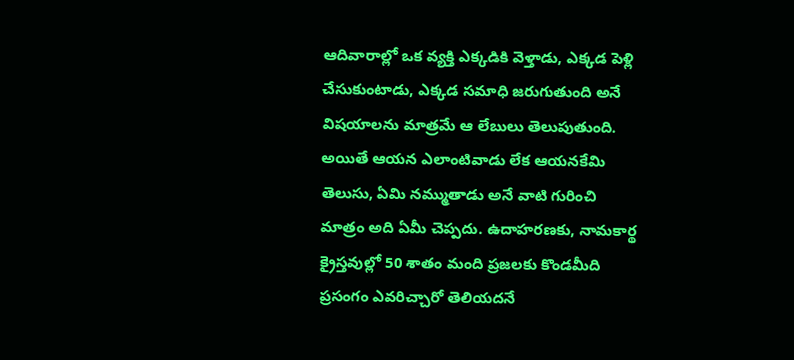ఆదివారాల్లో ఒక వ్యక్తి ఎక్కడికి వెళ్తాడు, ఎక్కడ పెళ్లి చేసుకుంటాడు, ఎక్కడ సమాధి జరుగుతుంది అనే విషయాలను మాత్రమే ఆ లేబులు తెలుపుతుంది. అయితే ఆయన ఎలాంటివాడు లేక ఆయనకేమి తెలుసు, ఏమి నమ్ముతాడు అనే వాటి గురించి మాత్రం అది ఏమీ చెప్పదు. ఉదాహరణకు, నామకార్థ క్రైస్తవుల్లో 50 శాతం మంది ప్రజలకు కొండమీది ప్రసంగం ఎవరిచ్చారో తెలియదనే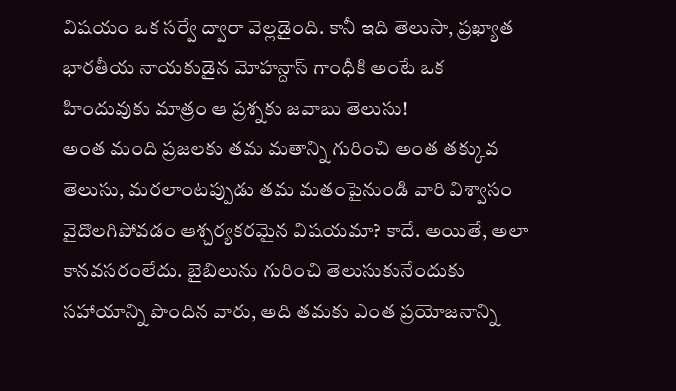విషయం ఒక సర్వే ద్వారా వెల్లడైంది. కానీ ఇది తెలుసా, ప్రఖ్యాత భారతీయ నాయకుడైన మోహన్దాస్ గాంధీకి అంటే ఒక హిందువుకు మాత్రం ఆ ప్రశ్నకు జవాబు తెలుసు!
అంత మంది ప్రజలకు తమ మతాన్ని గురించి అంత తక్కువ తెలుసు, మరలాంటప్పుడు తమ మతంపైనుండి వారి విశ్వాసం వైదొలగిపోవడం ఆశ్చర్యకరమైన విషయమా? కాదే. అయితే, అలా కానవసరంలేదు. బైబిలును గురించి తెలుసుకునేందుకు సహాయాన్ని పొందిన వారు, అది తమకు ఎంత ప్రయోజనాన్ని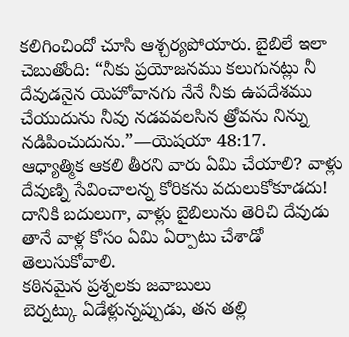కలిగించిందో చూసి ఆశ్చర్యపోయారు. బైబిలే ఇలా చెబుతోంది: “నీకు ప్రయోజనము కలుగునట్లు నీ దేవుడనైన యెహోవానగు నేనే నీకు ఉపదేశము చేయుదును నీవు నడవవలసిన త్రోవను నిన్ను నడిపించుదును.”—యెషయా 48:17.
ఆధ్యాత్మిక ఆకలి తీరని వారు ఏమి చేయాలి? వాళ్లు దేవుణ్ని సేవించాలన్న కోరికను వదులుకోకూడదు! దానికి బదులుగా, వాళ్లు బైబిలును తెరిచి దేవుడు తానే వాళ్ల కోసం ఏమి ఏర్పాటు చేశాడో తెలుసుకోవాలి.
కఠినమైన ప్రశ్నలకు జవాబులు
బెర్నట్కు ఏడేళ్లున్నప్పుడు, తన తల్లి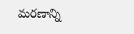మరణాన్ని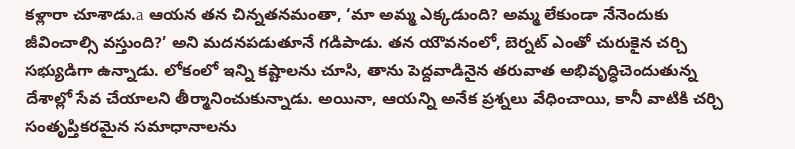కళ్లారా చూశాడు.a ఆయన తన చిన్నతనమంతా, ‘మా అమ్మ ఎక్కడుంది? అమ్మ లేకుండా నేనెందుకు జీవించాల్సి వస్తుంది?’ అని మదనపడుతూనే గడిపాడు. తన యౌవనంలో, బెర్నట్ ఎంతో చురుకైన చర్చి సభ్యుడిగా ఉన్నాడు. లోకంలో ఇన్ని కష్టాలను చూసి, తాను పెద్దవాడినైన తరువాత అభివృద్ధిచెందుతున్న దేశాల్లో సేవ చేయాలని తీర్మానించుకున్నాడు. అయినా, ఆయన్ని అనేక ప్రశ్నలు వేధించాయి, కానీ వాటికి చర్చి సంతృప్తికరమైన సమాధానాలను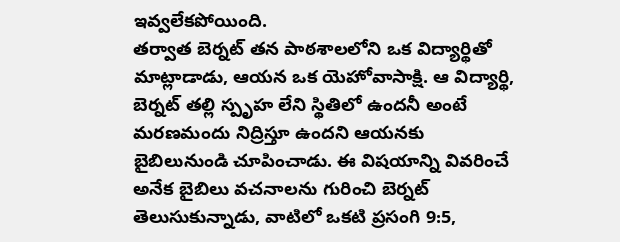ఇవ్వలేకపోయింది.
తర్వాత బెర్నట్ తన పాఠశాలలోని ఒక విద్యార్థితో మాట్లాడాడు, ఆయన ఒక యెహోవాసాక్షి. ఆ విద్యార్థి, బెర్నట్ తల్లి స్పృహ లేని స్థితిలో ఉందనీ అంటే మరణమందు నిద్రిస్తూ ఉందని ఆయనకు బైబిలునుండి చూపించాడు. ఈ విషయాన్ని వివరించే అనేక బైబిలు వచనాలను గురించి బెర్నట్ తెలుసుకున్నాడు, వాటిలో ఒకటి ప్రసంగి 9:5,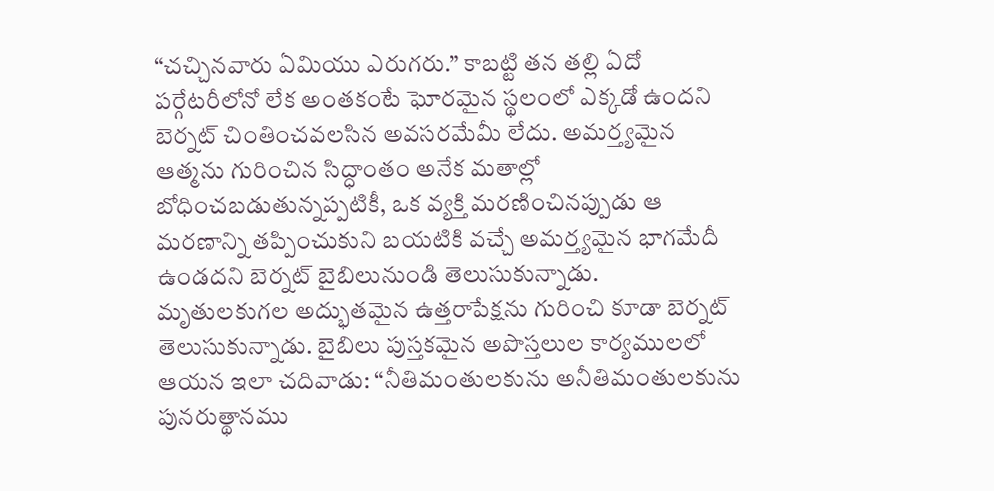“చచ్చినవారు ఏమియు ఎరుగరు.” కాబట్టి తన తల్లి ఏదో పర్గేటరీలోనో లేక అంతకంటే ఘోరమైన స్థలంలో ఎక్కడో ఉందని బెర్నట్ చింతించవలసిన అవసరమేమీ లేదు. అమర్త్యమైన ఆత్మను గురించిన సిద్ధాంతం అనేక మతాల్లో బోధించబడుతున్నప్పటికీ, ఒక వ్యక్తి మరణించినప్పుడు ఆ మరణాన్ని తప్పించుకుని బయటికి వచ్చే అమర్త్యమైన భాగమేదీ ఉండదని బెర్నట్ బైబిలునుండి తెలుసుకున్నాడు.
మృతులకుగల అద్భుతమైన ఉత్తరాపేక్షను గురించి కూడా బెర్నట్ తెలుసుకున్నాడు. బైబిలు పుస్తకమైన అపొస్తలుల కార్యములలో ఆయన ఇలా చదివాడు: “నీతిమంతులకును అనీతిమంతులకును పునరుత్థానము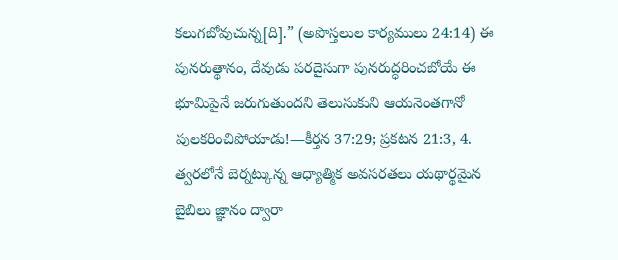కలుగబోవుచున్న[ది].” (అపొస్తలుల కార్యములు 24:14) ఈ పునరుత్థానం, దేవుడు పరదైసుగా పునరుద్ధరించబోయే ఈ భూమిపైనే జరుగుతుందని తెలుసుకుని ఆయనెంతగానో పులకరించిపోయాడు!—కీర్తన 37:29; ప్రకటన 21:3, 4.
త్వరలోనే బెర్నట్కున్న ఆధ్యాత్మిక అవసరతలు యథార్థమైన బైబిలు జ్ఞానం ద్వారా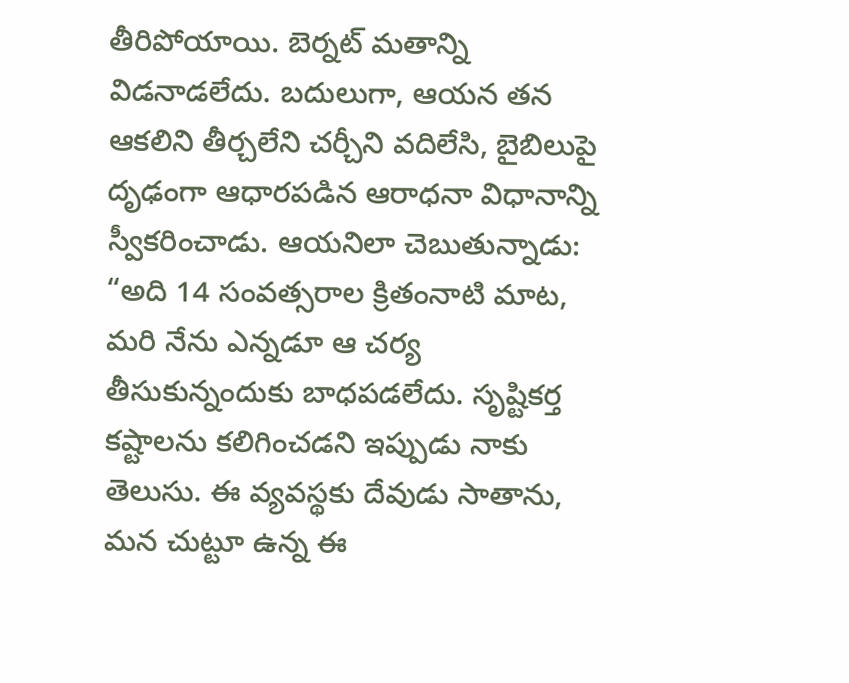తీరిపోయాయి. బెర్నట్ మతాన్ని విడనాడలేదు. బదులుగా, ఆయన తన ఆకలిని తీర్చలేని చర్చీని వదిలేసి, బైబిలుపై దృఢంగా ఆధారపడిన ఆరాధనా విధానాన్ని స్వీకరించాడు. ఆయనిలా చెబుతున్నాడు: “అది 14 సంవత్సరాల క్రితంనాటి మాట, మరి నేను ఎన్నడూ ఆ చర్య తీసుకున్నందుకు బాధపడలేదు. సృష్టికర్త కష్టాలను కలిగించడని ఇప్పుడు నాకు తెలుసు. ఈ వ్యవస్థకు దేవుడు సాతాను, మన చుట్టూ ఉన్న ఈ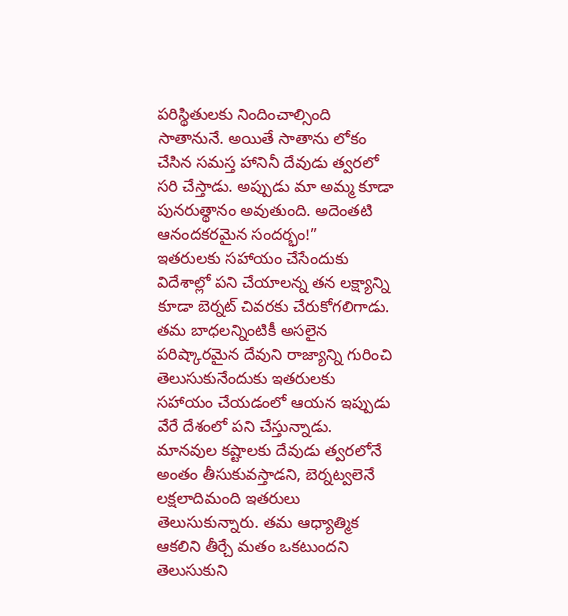పరిస్థితులకు నిందించాల్సింది సాతానునే. అయితే సాతాను లోకం చేసిన సమస్త హానినీ దేవుడు త్వరలో సరి చేస్తాడు. అప్పుడు మా అమ్మ కూడా పునరుత్థానం అవుతుంది. అదెంతటి ఆనందకరమైన సందర్భం!”
ఇతరులకు సహాయం చేసేందుకు విదేశాల్లో పని చేయాలన్న తన లక్ష్యాన్ని కూడా బెర్నట్ చివరకు చేరుకోగలిగాడు. తమ బాధలన్నింటికీ అసలైన పరిష్కారమైన దేవుని రాజ్యాన్ని గురించి తెలుసుకునేందుకు ఇతరులకు సహాయం చేయడంలో ఆయన ఇప్పుడు వేరే దేశంలో పని చేస్తున్నాడు. మానవుల కష్టాలకు దేవుడు త్వరలోనే అంతం తీసుకువస్తాడని, బెర్నట్వలెనే లక్షలాదిమంది ఇతరులు తెలుసుకున్నారు. తమ ఆధ్యాత్మిక ఆకలిని తీర్చే మతం ఒకటుందని తెలుసుకుని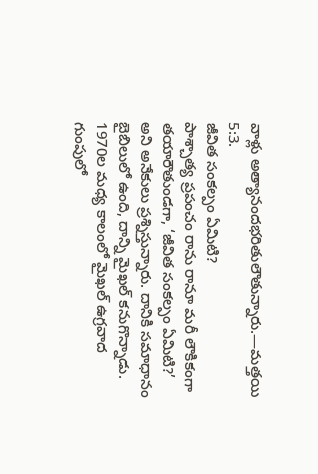వాళ్లు అత్యానందభరితులౌతున్నారు.—మత్తయి 5:3.
జీవిత సంకల్పం ఏమిటి?
పాశ్చాత్య ప్రపంచం రాను రానూ మరీ లౌకికంగా తయారౌతుండగా, ‘జీవిత సంకల్పం ఏమిటి?’ అని అనేకులు ప్రశ్నిస్తున్నారు. దానికి సమాధానం బైబిలులో ఉంది, దాన్ని మైఖల్ కనుగొన్నాడు. 1970ల మధ్య కాలంలో మైఖల్ ఉగ్రవాద గుంపులో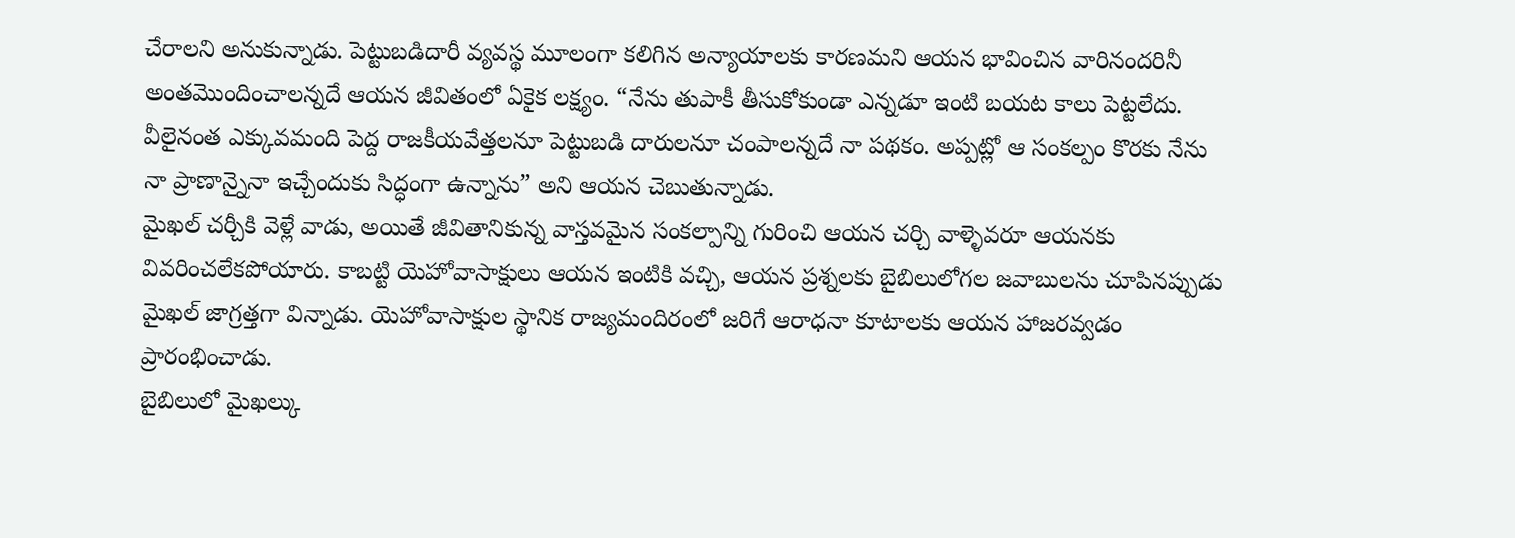చేరాలని అనుకున్నాడు. పెట్టుబడిదారీ వ్యవస్థ మూలంగా కలిగిన అన్యాయాలకు కారణమని ఆయన భావించిన వారినందరినీ అంతమొందించాలన్నదే ఆయన జీవితంలో ఏకైక లక్ష్యం. “నేను తుపాకీ తీసుకోకుండా ఎన్నడూ ఇంటి బయట కాలు పెట్టలేదు. వీలైనంత ఎక్కువమంది పెద్ద రాజకీయవేత్తలనూ పెట్టుబడి దారులనూ చంపాలన్నదే నా పథకం. అప్పట్లో ఆ సంకల్పం కొరకు నేను నా ప్రాణాన్నైనా ఇచ్చేందుకు సిద్ధంగా ఉన్నాను” అని ఆయన చెబుతున్నాడు.
మైఖల్ చర్చీకి వెళ్లే వాడు, అయితే జీవితానికున్న వాస్తవమైన సంకల్పాన్ని గురించి ఆయన చర్చి వాళ్ళెవరూ ఆయనకు వివరించలేకపోయారు. కాబట్టి యెహోవాసాక్షులు ఆయన ఇంటికి వచ్చి, ఆయన ప్రశ్నలకు బైబిలులోగల జవాబులను చూపినప్పుడు మైఖల్ జాగ్రత్తగా విన్నాడు. యెహోవాసాక్షుల స్థానిక రాజ్యమందిరంలో జరిగే ఆరాధనా కూటాలకు ఆయన హాజరవ్వడం ప్రారంభించాడు.
బైబిలులో మైఖల్కు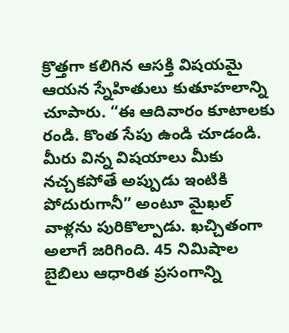క్రొత్తగా కలిగిన ఆసక్తి విషయమై ఆయన స్నేహితులు కుతూహలాన్ని చూపారు. “ఈ ఆదివారం కూటాలకు రండి. కొంత సేపు ఉండి చూడండి. మీరు విన్న విషయాలు మీకు నచ్చకపోతే అప్పుడు ఇంటికి పోదురుగానీ” అంటూ మైఖల్ వాళ్లను పురికొల్పాడు. ఖచ్చితంగా అలాగే జరిగింది. 45 నిమిషాల బైబిలు ఆధారిత ప్రసంగాన్ని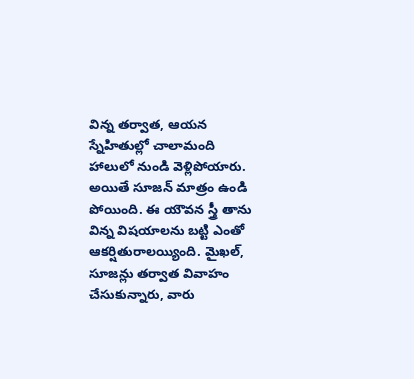విన్న తర్వాత, ఆయన స్నేహితుల్లో చాలామంది హాలులో నుండి వెళ్లిపోయారు. అయితే సూజన్ మాత్రం ఉండి పోయింది. ఈ యౌవన స్త్రీ తాను విన్న విషయాలను బట్టి ఎంతో ఆకర్షితురాలయ్యింది. మైఖల్, సూజన్లు తర్వాత వివాహం చేసుకున్నారు, వారు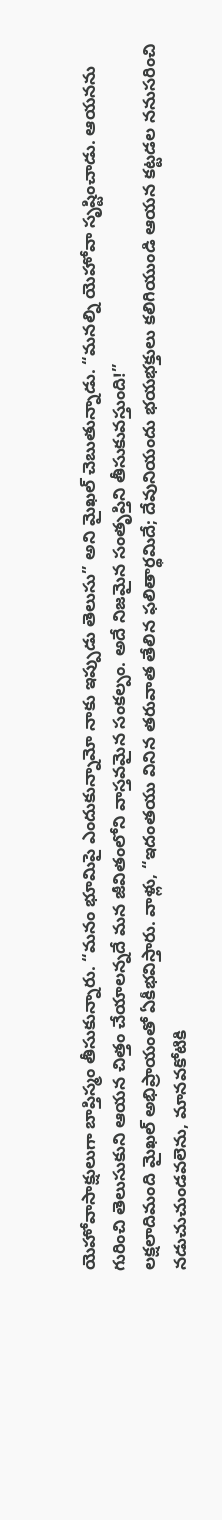యెహోవాసాక్షులుగా బాప్తిస్మం తీసుకున్నారు. “మనం భూమిపై ఎందుకున్నామో నాకు ఇప్పుడు తెలుసు” అని మైఖల్ చెబుతున్నాడు. “మనల్ని యెహోవా సృష్టించాడు. ఆయనను గురించి తెలుసుకుని ఆయన చిత్తం చేయాలన్నదే మన జీవితంలోని వాస్తవమైన సంకల్పం. అదే నిజమైన సంతృప్తిని తీసుకువస్తుంది!”
లక్షలాదిమంది మైఖల్ అభిప్రాయంతో ఏకీభవిస్తారు. వాళ్లు, “ఇదంతయు వినిన తరువాత తేలిన ఫలితార్థమిదే; దేవునియందు భయభక్తులు కలిగియుండి ఆయన కట్టడల ననుసరించి నడుచుచుండవలెను, మానవకోటికి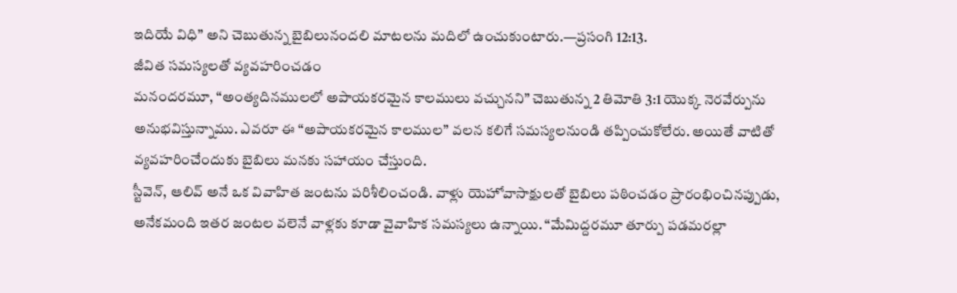ఇదియే విధి” అని చెబుతున్న బైబిలునందలి మాటలను మదిలో ఉంచుకుంటారు.—ప్రసంగి 12:13.
జీవిత సమస్యలతో వ్యవహరించడం
మనందరమూ, “అంత్యదినములలో అపాయకరమైన కాలములు వచ్చునని” చెబుతున్న 2 తిమోతి 3:1 యొక్క నెరవేర్పును అనుభవిస్తున్నాము. ఎవరూ ఈ “అపాయకరమైన కాలముల” వలన కలిగే సమస్యలనుండి తప్పించుకోలేరు. అయితే వాటితో వ్యవహరించేందుకు బైబిలు మనకు సహాయం చేస్తుంది.
స్టీవెన్, ఆలివ్ అనే ఒక వివాహిత జంటను పరిశీలించండి. వాళ్లు యెహోవాసాక్షులతో బైబిలు పఠించడం ప్రారంభించినప్పుడు, అనేకమంది ఇతర జంటల వలెనే వాళ్లకు కూడా వైవాహిక సమస్యలు ఉన్నాయి. “మేమిద్దరమూ తూర్పు పడమరల్లా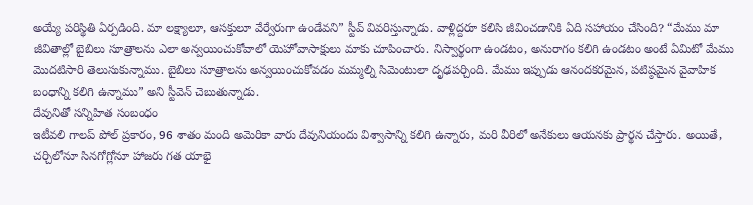అయ్యే పరిస్థితి ఏర్పడింది. మా లక్ష్యాలూ, ఆసక్తులూ వేర్వేరుగా ఉండేవని” స్టీవ్ వివరిస్తున్నాడు. వాళ్లిద్దరూ కలిసి జీవించడానికి ఏది సహాయం చేసింది? “మేము మా జీవితాల్లో బైబిలు సూత్రాలను ఎలా అన్వయించుకోవాలో యెహోవాసాక్షులు మాకు చూపించారు. నిస్వార్థంగా ఉండటం, అనురాగం కలిగి ఉండటం అంటే ఏమిటో మేము మొదటిసారి తెలుసుకున్నాము. బైబిలు సూత్రాలను అన్వయించుకోవడం మమ్మల్ని సిమెంటులా దృఢపర్చింది. మేము ఇప్పుడు ఆనందకరమైన, పటిష్ఠమైన వైవాహిక బంధాన్ని కలిగి ఉన్నాము” అని స్టీవెన్ చెబుతున్నాడు.
దేవునితో సన్నిహిత సంబంధం
ఇటీవలి గాలప్ పోల్ ప్రకారం, 96 శాతం మంది అమెరికా వారు దేవునియందు విశ్వాసాన్ని కలిగి ఉన్నారు, మరి వీరిలో అనేకులు ఆయనకు ప్రార్థన చేస్తారు. అయితే, చర్చిలోనూ సినగోగ్లోనూ హాజరు గత యాభై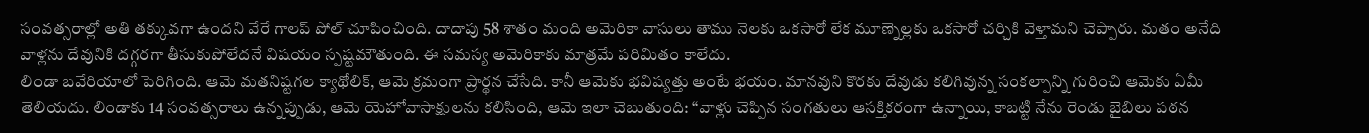సంవత్సరాల్లో అతి తక్కువగా ఉందని వేరే గాలప్ పోల్ చూపించింది. దాదాపు 58 శాతం మంది అమెరికా వాసులు తాము నెలకు ఒకసారో లేక మూణ్నెల్లకు ఒకసారో చర్చికి వెళ్తామని చెప్పారు. మతం అనేది వాళ్లను దేవునికి దగ్గరగా తీసుకుపోలేదనే విషయం స్పష్టమౌతుంది. ఈ సమస్య అమెరికాకు మాత్రమే పరిమితం కాలేదు.
లిండా బవేరియాలో పెరిగింది. ఆమె మతనిష్టగల క్యాథోలిక్, ఆమె క్రమంగా ప్రార్థన చేసేది. కానీ ఆమెకు భవిష్యత్తు అంటే భయం. మానవుని కొరకు దేవుడు కలిగివున్న సంకల్పాన్ని గురించి ఆమెకు ఏమీ తెలియదు. లిండాకు 14 సంవత్సరాలు ఉన్నప్పుడు, ఆమె యెహోవాసాక్షులను కలిసింది, ఆమె ఇలా చెబుతుంది: “వాళ్లు చెప్పిన సంగతులు ఆసక్తికరంగా ఉన్నాయి, కాబట్టి నేను రెండు బైబిలు పఠన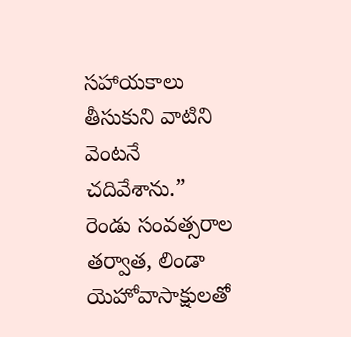సహాయకాలు తీసుకుని వాటిని వెంటనే చదివేశాను.” రెండు సంవత్సరాల తర్వాత, లిండా యెహోవాసాక్షులతో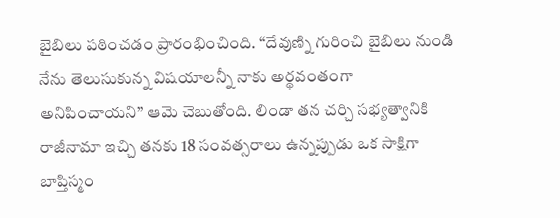బైబిలు పఠించడం ప్రారంభించింది. “దేవుణ్ని గురించి బైబిలు నుండి నేను తెలుసుకున్న విషయాలన్నీ నాకు అర్థవంతంగా అనిపించాయని” ఆమె చెబుతోంది. లిండా తన చర్చి సభ్యత్వానికి రాజీనామా ఇచ్చి తనకు 18 సంవత్సరాలు ఉన్నప్పుడు ఒక సాక్షిగా బాప్తిస్మం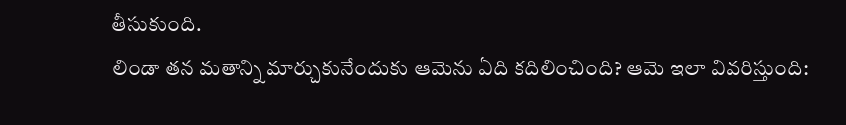తీసుకుంది.
లిండా తన మతాన్ని మార్చుకునేందుకు ఆమెను ఏది కదిలించింది? ఆమె ఇలా వివరిస్తుంది: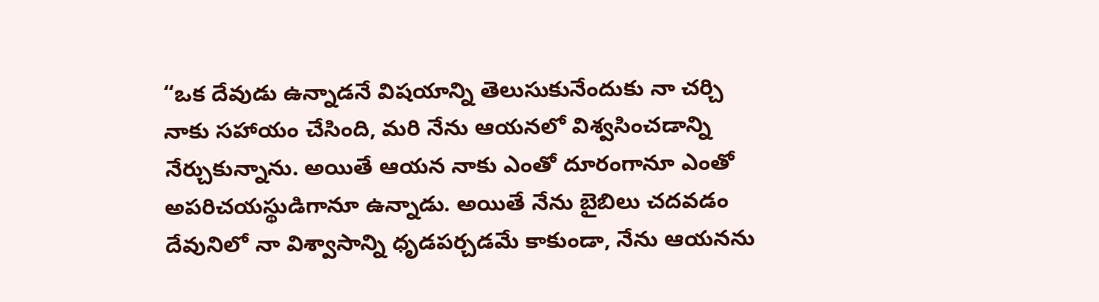“ఒక దేవుడు ఉన్నాడనే విషయాన్ని తెలుసుకునేందుకు నా చర్చి నాకు సహాయం చేసింది, మరి నేను ఆయనలో విశ్వసించడాన్ని నేర్చుకున్నాను. అయితే ఆయన నాకు ఎంతో దూరంగానూ ఎంతో అపరిచయస్థుడిగానూ ఉన్నాడు. అయితే నేను బైబిలు చదవడం దేవునిలో నా విశ్వాసాన్ని ధృడపర్చడమే కాకుండా, నేను ఆయనను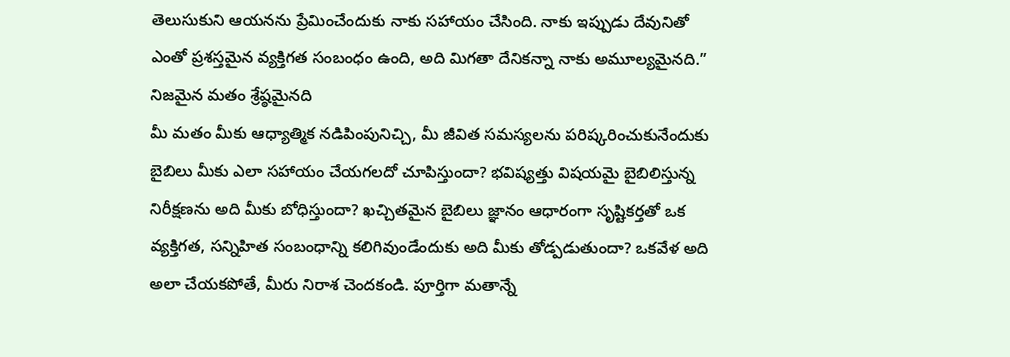తెలుసుకుని ఆయనను ప్రేమించేందుకు నాకు సహాయం చేసింది. నాకు ఇప్పుడు దేవునితో ఎంతో ప్రశస్తమైన వ్యక్తిగత సంబంధం ఉంది, అది మిగతా దేనికన్నా నాకు అమూల్యమైనది.”
నిజమైన మతం శ్రేష్ఠమైనది
మీ మతం మీకు ఆధ్యాత్మిక నడిపింపునిచ్చి, మీ జీవిత సమస్యలను పరిష్కరించుకునేందుకు బైబిలు మీకు ఎలా సహాయం చేయగలదో చూపిస్తుందా? భవిష్యత్తు విషయమై బైబిలిస్తున్న నిరీక్షణను అది మీకు బోధిస్తుందా? ఖచ్చితమైన బైబిలు జ్ఞానం ఆధారంగా సృష్టికర్తతో ఒక వ్యక్తిగత, సన్నిహిత సంబంధాన్ని కలిగివుండేందుకు అది మీకు తోడ్పడుతుందా? ఒకవేళ అది అలా చేయకపోతే, మీరు నిరాశ చెందకండి. పూర్తిగా మతాన్నే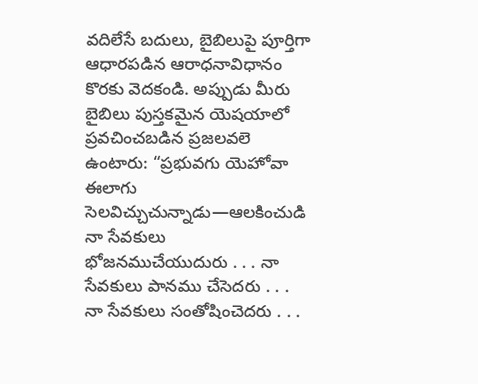వదిలేసే బదులు, బైబిలుపై పూర్తిగా ఆధారపడిన ఆరాధనావిధానం కొరకు వెదకండి. అప్పుడు మీరు బైబిలు పుస్తకమైన యెషయాలో ప్రవచించబడిన ప్రజలవలె ఉంటారు: “ప్రభువగు యెహోవా ఈలాగు సెలవిచ్చుచున్నాడు—ఆలకించుడి నా సేవకులు భోజనముచేయుదురు . . . నా సేవకులు పానము చేసెదరు . . . నా సేవకులు సంతోషించెదరు . . .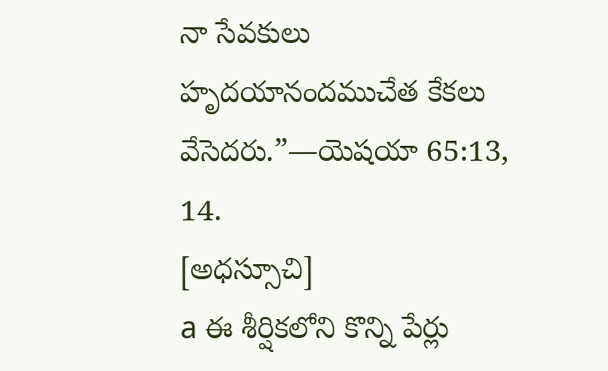నా సేవకులు హృదయానందముచేత కేకలు వేసెదరు.”—యెషయా 65:13, 14.
[అధస్సూచి]
a ఈ శీర్షికలోని కొన్ని పేర్లు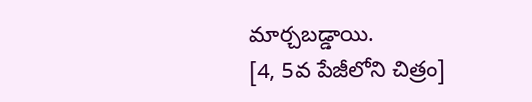మార్చబడ్డాయి.
[4, 5వ పేజీలోని చిత్రం]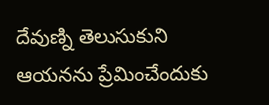దేవుణ్ని తెలుసుకుని ఆయనను ప్రేమించేందుకు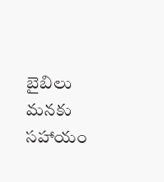బైబిలు మనకు సహాయం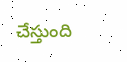చేస్తుంది